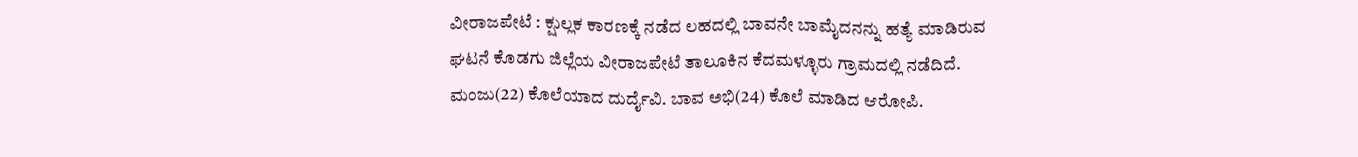ವೀರಾಜಪೇಟೆ : ಕ್ಷುಲ್ಲಕ ಕಾರಣಕ್ಕೆ ನಡೆದ ಲಹದಲ್ಲಿ ಬಾವನೇ ಬಾಮೈದನನ್ನು ಹತ್ಯೆ ಮಾಡಿರುವ ಘಟನೆ ಕೊಡಗು ಜಿಲ್ಲೆಯ ವೀರಾಜಪೇಟೆ ತಾಲೂಕಿನ ಕೆದಮಳ್ಳೂರು ಗ್ರಾಮದಲ್ಲಿ ನಡೆದಿದೆ.
ಮಂಜು(22) ಕೊಲೆಯಾದ ದುರ್ದೈವಿ. ಬಾವ ಅಭಿ(24) ಕೊಲೆ ಮಾಡಿದ ಆರೋಪಿ.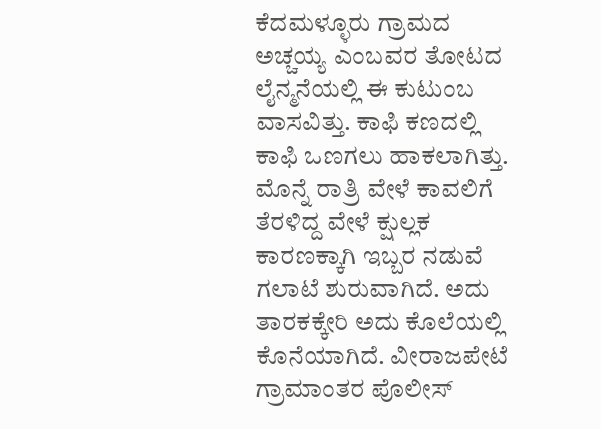ಕೆದಮಳ್ಳೂರು ಗ್ರಾಮದ ಅಚ್ಚಯ್ಯ ಎಂಬವರ ತೋಟದ ಲೈನ್ಮನೆಯಲ್ಲಿ ಈ ಕುಟುಂಬ ವಾಸವಿತ್ತು. ಕಾಫಿ ಕಣದಲ್ಲಿ ಕಾಫಿ ಒಣಗಲು ಹಾಕಲಾಗಿತ್ತು. ಮೊನ್ನೆ ರಾತ್ರಿ ವೇಳೆ ಕಾವಲಿಗೆ ತೆರಳಿದ್ದ ವೇಳೆ ಕ್ಷುಲ್ಲಕ ಕಾರಣಕ್ಕಾಗಿ ಇಬ್ಬರ ನಡುವೆ ಗಲಾಟೆ ಶುರುವಾಗಿದೆ. ಅದು ತಾರಕಕ್ಕೇರಿ ಅದು ಕೊಲೆಯಲ್ಲಿ ಕೊನೆಯಾಗಿದೆ. ವೀರಾಜಪೇಟೆ ಗ್ರಾಮಾಂತರ ಪೊಲೀಸ್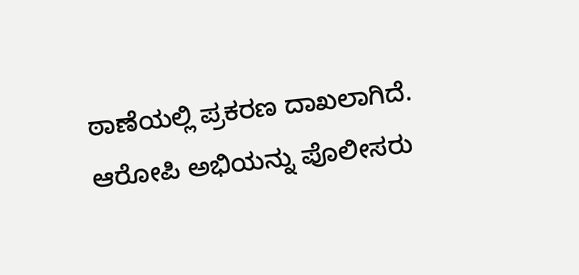ಠಾಣೆಯಲ್ಲಿ ಪ್ರಕರಣ ದಾಖಲಾಗಿದೆ. ಆರೋಪಿ ಅಭಿಯನ್ನು ಪೊಲೀಸರು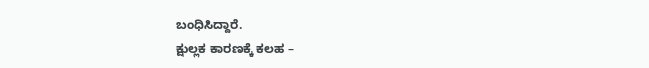ಬಂಧಿಸಿದ್ದಾರೆ.
ಕ್ಷುಲ್ಲಕ ಕಾರಣಕ್ಕೆ ಕಲಹ –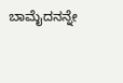ಬಾಮೈದನನ್ನೇ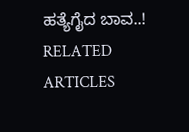ಹತ್ಯೆಗೈದ ಬಾವ..!
RELATED ARTICLES